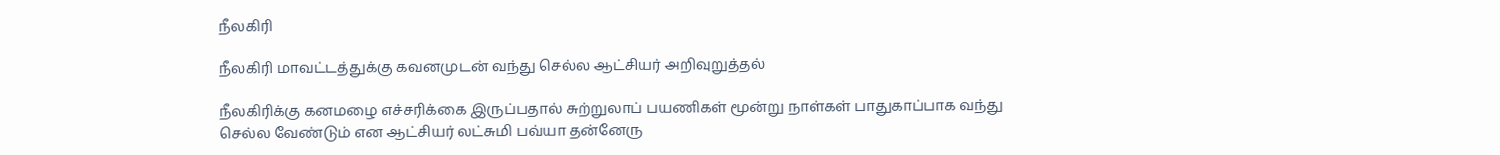நீலகிரி

நீலகிரி மாவட்டத்துக்கு கவனமுடன் வந்து செல்ல ஆட்சியர் அறிவுறுத்தல்

நீலகிரிக்கு கனமழை எச்சரிக்கை இருப்பதால் சுற்றுலாப் பயணிகள் மூன்று நாள்கள் பாதுகாப்பாக வந்து செல்ல வேண்டும் என ஆட்சியர் லட்சுமி பவ்யா தன்னேரு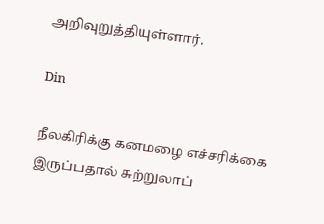அறிவுறுத்தியுள்ளார்.

Din

நீலகிரிக்கு கனமழை எச்சரிக்கை இருப்பதால் சுற்றுலாப்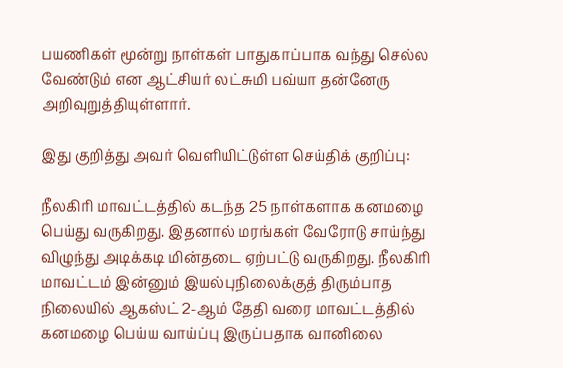பயணிகள் மூன்று நாள்கள் பாதுகாப்பாக வந்து செல்ல வேண்டும் என ஆட்சியர் லட்சுமி பவ்யா தன்னேரு அறிவுறுத்தியுள்ளார்.

இது குறித்து அவர் வெளியிட்டுள்ள செய்திக் குறிப்பு:

நீலகிரி மாவட்டத்தில் கடந்த 25 நாள்களாக கனமழை பெய்து வருகிறது. இதனால் மரங்கள் வேரோடு சாய்ந்து விழுந்து அடிக்கடி மின்தடை ஏற்பட்டு வருகிறது. நீலகிரி மாவட்டம் இன்னும் இயல்புநிலைக்குத் திரும்பாத நிலையில் ஆகஸ்ட் 2-ஆம் தேதி வரை மாவட்டத்தில் கனமழை பெய்ய வாய்ப்பு இருப்பதாக வானிலை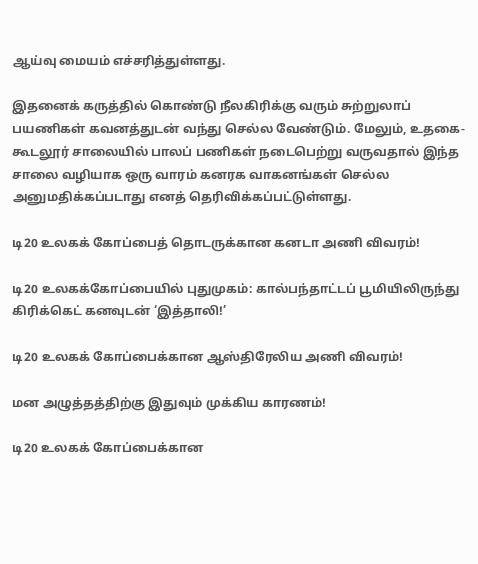ஆய்வு மையம் எச்சரித்துள்ளது.

இதனைக் கருத்தில் கொண்டு நீலகிரிக்கு வரும் சுற்றுலாப் பயணிகள் கவனத்துடன் வந்து செல்ல வேண்டும். மேலும், உதகை- கூடலூர் சாலையில் பாலப் பணிகள் நடைபெற்று வருவதால் இந்த சாலை வழியாக ஒரு வாரம் கனரக வாகனங்கள் செல்ல அனுமதிக்கப்படாது எனத் தெரிவிக்கப்பட்டுள்ளது.

டி20 உலகக் கோப்பைத் தொடருக்கான கனடா அணி விவரம்!

டி20 உலகக்கோப்பையில் புதுமுகம்: கால்பந்தாட்டப் பூமியிலிருந்து கிரிக்கெட் கனவுடன் ‘இத்தாலி!’

டி20 உலகக் கோப்பைக்கான ஆஸ்திரேலிய அணி விவரம்!

மன அழுத்தத்திற்கு இதுவும் முக்கிய காரணம்!

டி20 உலகக் கோப்பைக்கான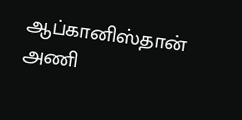ஆப்கானிஸ்தான் அணி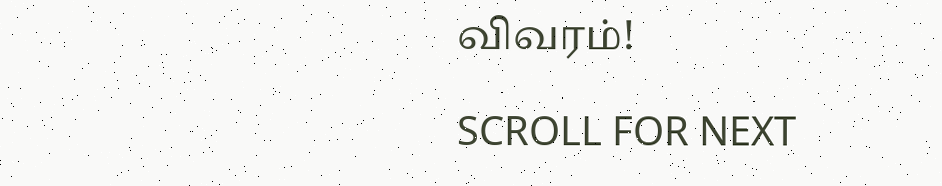விவரம்!

SCROLL FOR NEXT